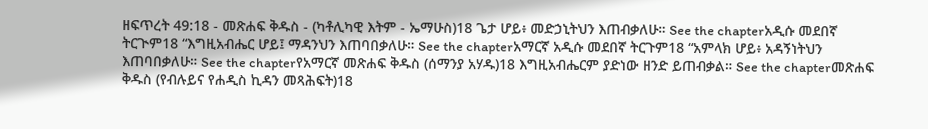ዘፍጥረት 49:18 - መጽሐፍ ቅዱስ - (ካቶሊካዊ እትም - ኤማሁስ)18 ጌታ ሆይ፥ መድኃኒትህን እጠብቃለሁ። See the chapterአዲሱ መደበኛ ትርጒም18 “እግዚአብሔር ሆይ፤ ማዳንህን እጠባበቃለሁ። See the chapterአማርኛ አዲሱ መደበኛ ትርጉም18 “አምላክ ሆይ፥ አዳኝነትህን እጠባበቃለሁ። See the chapterየአማርኛ መጽሐፍ ቅዱስ (ሰማንያ አሃዱ)18 እግዚአብሔርም ያድነው ዘንድ ይጠብቃል። See the chapterመጽሐፍ ቅዱስ (የብሉይና የሐዲስ ኪዳን መጻሕፍት)18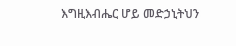እግዚእብሔር ሆይ መድኃኒትህን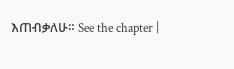እጠብቃለሁ። See the chapter |